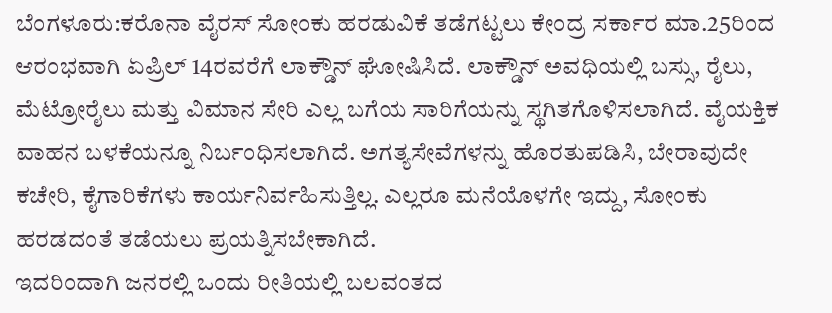ಬೆಂಗಳೂರು:ಕರೊನಾ ವೈರಸ್ ಸೋಂಕು ಹರಡುವಿಕೆ ತಡೆಗಟ್ಟಲು ಕೇಂದ್ರ ಸರ್ಕಾರ ಮಾ.25ರಿಂದ ಆರಂಭವಾಗಿ ಏಪ್ರಿಲ್ 14ರವರೆಗೆ ಲಾಕ್ಡೌನ್ ಘೋಷಿಸಿದೆ. ಲಾಕ್ಡೌನ್ ಅವಧಿಯಲ್ಲಿ ಬಸ್ಸು, ರೈಲು, ಮೆಟ್ರೋರೈಲು ಮತ್ತು ವಿಮಾನ ಸೇರಿ ಎಲ್ಲ ಬಗೆಯ ಸಾರಿಗೆಯನ್ನು ಸ್ಥಗಿತಗೊಳಿಸಲಾಗಿದೆ. ವೈಯಕ್ತಿಕ ವಾಹನ ಬಳಕೆಯನ್ನೂ ನಿರ್ಬಂಧಿಸಲಾಗಿದೆ. ಅಗತ್ಯಸೇವೆಗಳನ್ನು ಹೊರತುಪಡಿಸಿ, ಬೇರಾವುದೇ ಕಚೇರಿ, ಕೈಗಾರಿಕೆಗಳು ಕಾರ್ಯನಿರ್ವಹಿಸುತ್ತಿಲ್ಲ. ಎಲ್ಲರೂ ಮನೆಯೊಳಗೇ ಇದ್ದು, ಸೋಂಕು ಹರಡದಂತೆ ತಡೆಯಲು ಪ್ರಯತ್ನಿಸಬೇಕಾಗಿದೆ.
ಇದರಿಂದಾಗಿ ಜನರಲ್ಲಿ ಒಂದು ರೀತಿಯಲ್ಲಿ ಬಲವಂತದ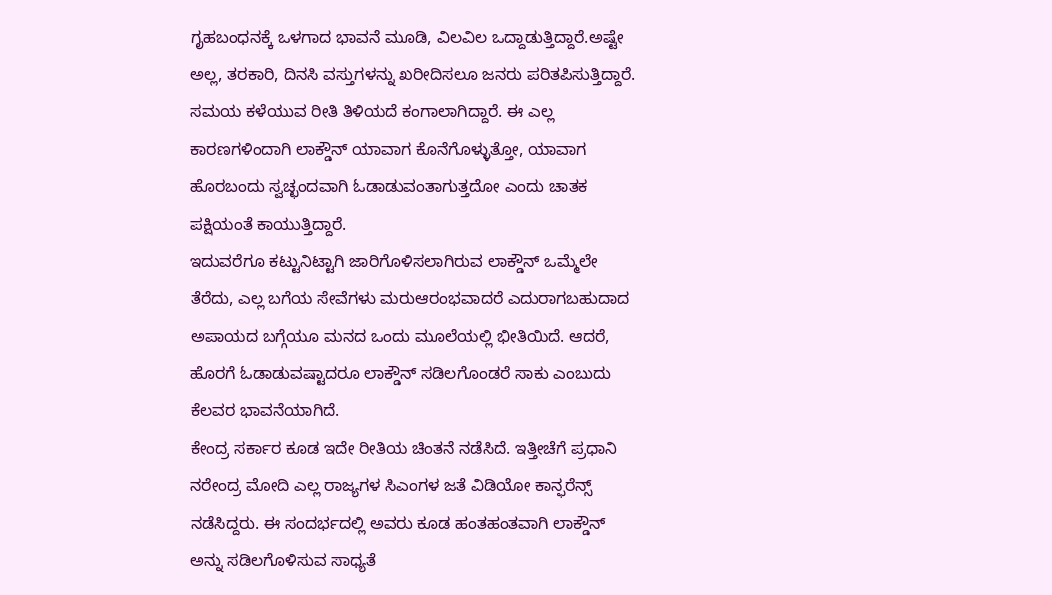ಗೃಹಬಂಧನಕ್ಕೆ ಒಳಗಾದ ಭಾವನೆ ಮೂಡಿ, ವಿಲವಿಲ ಒದ್ದಾಡುತ್ತಿದ್ದಾರೆ.ಅಷ್ಟೇ ಅಲ್ಲ, ತರಕಾರಿ, ದಿನಸಿ ವಸ್ತುಗಳನ್ನು ಖರೀದಿಸಲೂ ಜನರು ಪರಿತಪಿಸುತ್ತಿದ್ದಾರೆ. ಸಮಯ ಕಳೆಯುವ ರೀತಿ ತಿಳಿಯದೆ ಕಂಗಾಲಾಗಿದ್ದಾರೆ. ಈ ಎಲ್ಲ ಕಾರಣಗಳಿಂದಾಗಿ ಲಾಕ್ಡೌನ್ ಯಾವಾಗ ಕೊನೆಗೊಳ್ಳುತ್ತೋ, ಯಾವಾಗ ಹೊರಬಂದು ಸ್ವಚ್ಛಂದವಾಗಿ ಓಡಾಡುವಂತಾಗುತ್ತದೋ ಎಂದು ಚಾತಕ ಪಕ್ಷಿಯಂತೆ ಕಾಯುತ್ತಿದ್ದಾರೆ.
ಇದುವರೆಗೂ ಕಟ್ಟುನಿಟ್ಟಾಗಿ ಜಾರಿಗೊಳಿಸಲಾಗಿರುವ ಲಾಕ್ಡೌನ್ ಒಮ್ಮೆಲೇ ತೆರೆದು, ಎಲ್ಲ ಬಗೆಯ ಸೇವೆಗಳು ಮರುಆರಂಭವಾದರೆ ಎದುರಾಗಬಹುದಾದ ಅಪಾಯದ ಬಗ್ಗೆಯೂ ಮನದ ಒಂದು ಮೂಲೆಯಲ್ಲಿ ಭೀತಿಯಿದೆ. ಆದರೆ, ಹೊರಗೆ ಓಡಾಡುವಷ್ಟಾದರೂ ಲಾಕ್ಡೌನ್ ಸಡಿಲಗೊಂಡರೆ ಸಾಕು ಎಂಬುದು ಕೆಲವರ ಭಾವನೆಯಾಗಿದೆ.
ಕೇಂದ್ರ ಸರ್ಕಾರ ಕೂಡ ಇದೇ ರೀತಿಯ ಚಿಂತನೆ ನಡೆಸಿದೆ. ಇತ್ತೀಚೆಗೆ ಪ್ರಧಾನಿ ನರೇಂದ್ರ ಮೋದಿ ಎಲ್ಲ ರಾಜ್ಯಗಳ ಸಿಎಂಗಳ ಜತೆ ವಿಡಿಯೋ ಕಾನ್ಫರೆನ್ಸ್ ನಡೆಸಿದ್ದರು. ಈ ಸಂದರ್ಭದಲ್ಲಿ ಅವರು ಕೂಡ ಹಂತಹಂತವಾಗಿ ಲಾಕ್ಡೌನ್ ಅನ್ನು ಸಡಿಲಗೊಳಿಸುವ ಸಾಧ್ಯತೆ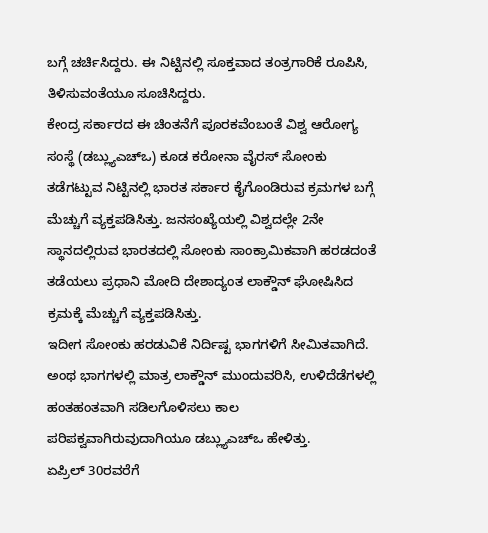ಬಗ್ಗೆ ಚರ್ಚಿಸಿದ್ದರು. ಈ ನಿಟ್ಟಿನಲ್ಲಿ ಸೂಕ್ತವಾದ ತಂತ್ರಗಾರಿಕೆ ರೂಪಿಸಿ, ತಿಳಿಸುವಂತೆಯೂ ಸೂಚಿಸಿದ್ದರು.
ಕೇಂದ್ರ ಸರ್ಕಾರದ ಈ ಚಿಂತನೆಗೆ ಪೂರಕವೆಂಬಂತೆ ವಿಶ್ವ ಆರೋಗ್ಯ ಸಂಸ್ಥೆ (ಡಬ್ಲ್ಯುಎಚ್ಒ) ಕೂಡ ಕರೋನಾ ವೈರಸ್ ಸೋಂಕು ತಡೆಗಟ್ಟುವ ನಿಟ್ಟಿನಲ್ಲಿ ಭಾರತ ಸರ್ಕಾರ ಕೈಗೊಂಡಿರುವ ಕ್ರಮಗಳ ಬಗ್ಗೆ ಮೆಚ್ಚುಗೆ ವ್ಯಕ್ತಪಡಿಸಿತ್ತು. ಜನಸಂಖ್ಯೆಯಲ್ಲಿ ವಿಶ್ವದಲ್ಲೇ 2ನೇ ಸ್ಥಾನದಲ್ಲಿರುವ ಭಾರತದಲ್ಲಿ ಸೋಂಕು ಸಾಂಕ್ರಾಮಿಕವಾಗಿ ಹರಡದಂತೆ ತಡೆಯಲು ಪ್ರಧಾನಿ ಮೋದಿ ದೇಶಾದ್ಯಂತ ಲಾಕ್ಡೌನ್ ಘೋಷಿಸಿದ ಕ್ರಮಕ್ಕೆ ಮೆಚ್ಚುಗೆ ವ್ಯಕ್ತಪಡಿಸಿತ್ತು.
ಇದೀಗ ಸೋಂಕು ಹರಡುವಿಕೆ ನಿರ್ದಿಷ್ಟ ಭಾಗಗಳಿಗೆ ಸೀಮಿತವಾಗಿದೆ. ಅಂಥ ಭಾಗಗಳಲ್ಲಿ ಮಾತ್ರ ಲಾಕ್ಡೌನ್ ಮುಂದುವರಿಸಿ, ಉಳಿದೆಡೆಗಳಲ್ಲಿ ಹಂತಹಂತವಾಗಿ ಸಡಿಲಗೊಳಿಸಲು ಕಾಲ ಪರಿಪಕ್ವವಾಗಿರುವುದಾಗಿಯೂ ಡಬ್ಲ್ಯುಎಚ್ಒ ಹೇಳಿತ್ತು.
ಏಪ್ರಿಲ್ 30ರವರೆಗೆ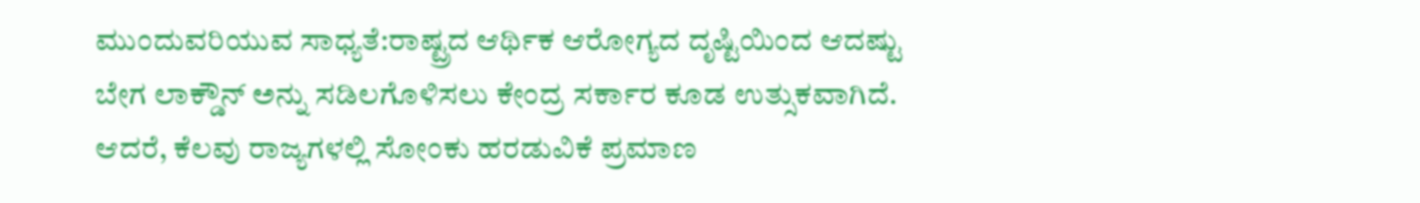ಮುಂದುವರಿಯುವ ಸಾಧ್ಯತೆ:ರಾಷ್ಟ್ರದ ಆರ್ಥಿಕ ಆರೋಗ್ಯದ ದೃಷ್ಟಿಯಿಂದ ಆದಷ್ಟು ಬೇಗ ಲಾಕ್ಡೌನ್ ಅನ್ನು ಸಡಿಲಗೊಳಿಸಲು ಕೇಂದ್ರ ಸರ್ಕಾರ ಕೂಡ ಉತ್ಸುಕವಾಗಿದೆ. ಆದರೆ, ಕೆಲವು ರಾಜ್ಯಗಳಲ್ಲಿ ಸೋಂಕು ಹರಡುವಿಕೆ ಪ್ರಮಾಣ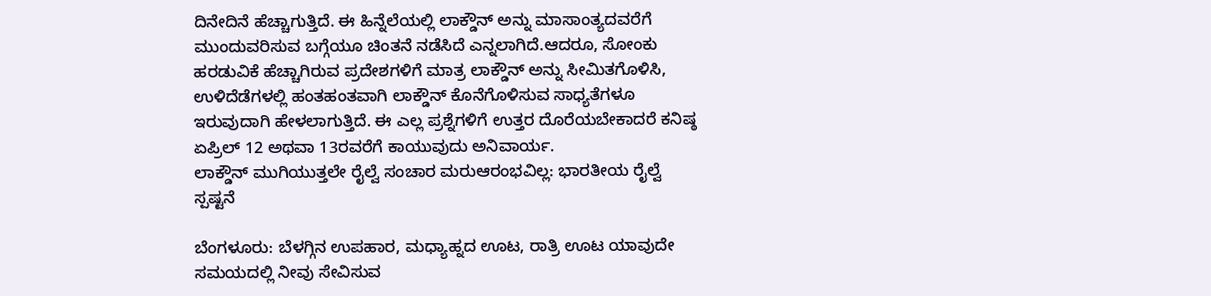ದಿನೇದಿನೆ ಹೆಚ್ಚಾಗುತ್ತಿದೆ. ಈ ಹಿನ್ನೆಲೆಯಲ್ಲಿ ಲಾಕ್ಡೌನ್ ಅನ್ನು ಮಾಸಾಂತ್ಯದವರೆಗೆ ಮುಂದುವರಿಸುವ ಬಗ್ಗೆಯೂ ಚಿಂತನೆ ನಡೆಸಿದೆ ಎನ್ನಲಾಗಿದೆ.ಆದರೂ, ಸೋಂಕು ಹರಡುವಿಕೆ ಹೆಚ್ಚಾಗಿರುವ ಪ್ರದೇಶಗಳಿಗೆ ಮಾತ್ರ ಲಾಕ್ಡೌನ್ ಅನ್ನು ಸೀಮಿತಗೊಳಿಸಿ, ಉಳಿದೆಡೆಗಳಲ್ಲಿ ಹಂತಹಂತವಾಗಿ ಲಾಕ್ಡೌನ್ ಕೊನೆಗೊಳಿಸುವ ಸಾಧ್ಯತೆಗಳೂ ಇರುವುದಾಗಿ ಹೇಳಲಾಗುತ್ತಿದೆ. ಈ ಎಲ್ಲ ಪ್ರಶ್ನೆಗಳಿಗೆ ಉತ್ತರ ದೊರೆಯಬೇಕಾದರೆ ಕನಿಷ್ಠ ಏಪ್ರಿಲ್ 12 ಅಥವಾ 13ರವರೆಗೆ ಕಾಯುವುದು ಅನಿವಾರ್ಯ.
ಲಾಕ್ಡೌನ್ ಮುಗಿಯುತ್ತಲೇ ರೈಲ್ವೆ ಸಂಚಾರ ಮರುಆರಂಭವಿಲ್ಲ: ಭಾರತೀಯ ರೈಲ್ವೆ ಸ್ಪಷ್ಟನೆ

ಬೆಂಗಳೂರು: ಬೆಳಗ್ಗಿನ ಉಪಹಾರ, ಮಧ್ಯಾಹ್ನದ ಊಟ, ರಾತ್ರಿ ಊಟ ಯಾವುದೇ ಸಮಯದಲ್ಲಿ ನೀವು ಸೇವಿಸುವ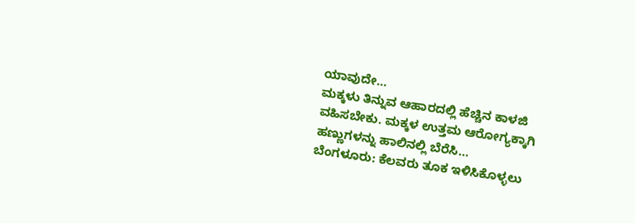ಯಾವುದೇ…
ಮಕ್ಕಳು ತಿನ್ನುವ ಆಹಾರದಲ್ಲಿ ಹೆಚ್ಚಿನ ಕಾಳಜಿ ವಹಿಸಬೇಕು. ಮಕ್ಕಳ ಉತ್ತಮ ಆರೋಗ್ಯಕ್ಕಾಗಿ ಹಣ್ಣುಗಳನ್ನು ಹಾಲಿನಲ್ಲಿ ಬೆರೆಸಿ…
ಬೆಂಗಳೂರು: ಕೆಲವರು ತೂಕ ಇಳಿಸಿಕೊಳ್ಳಲು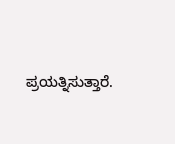ಪ್ರಯತ್ನಿಸುತ್ತಾರೆ.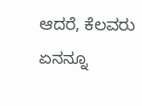ಆದರೆ, ಕೆಲವರು ಏನನ್ನೂ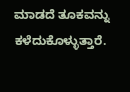ಮಾಡದೆ ತೂಕವನ್ನು ಕಳೆದುಕೊಳ್ಳುತ್ತಾರೆ.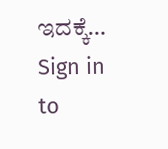ಇದಕ್ಕೆ…
Sign in to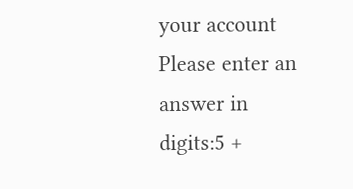your account
Please enter an answer in digits:5 +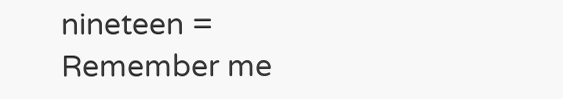nineteen =
Remember me